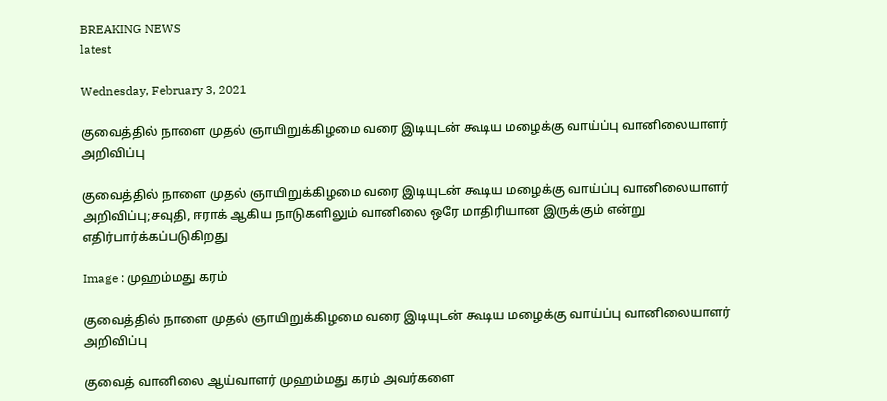BREAKING NEWS
latest

Wednesday, February 3, 2021

குவைத்தில் நாளை முதல் ஞாயிறுக்கிழமை வரை இடியுடன் கூடிய மழைக்கு வாய்ப்பு வானிலையாளர் அறிவிப்பு

குவைத்தில் நாளை முதல் ஞாயிறுக்கிழமை வரை இடியுடன் கூடிய மழைக்கு வாய்ப்பு வானிலையாளர் அறிவிப்பு;சவுதி, ஈராக் ஆகிய நாடுகளிலும் வானிலை ஒரே மாதிரியான இருக்கும் என்று எதிர்பார்க்கப்படுகிறது

Image : முஹம்மது கரம்

குவைத்தில் நாளை முதல் ஞாயிறுக்கிழமை வரை இடியுடன் கூடிய மழைக்கு வாய்ப்பு வானிலையாளர் அறிவிப்பு

குவைத் வானிலை ஆய்வாளர் முஹம்மது கரம் அவர்களை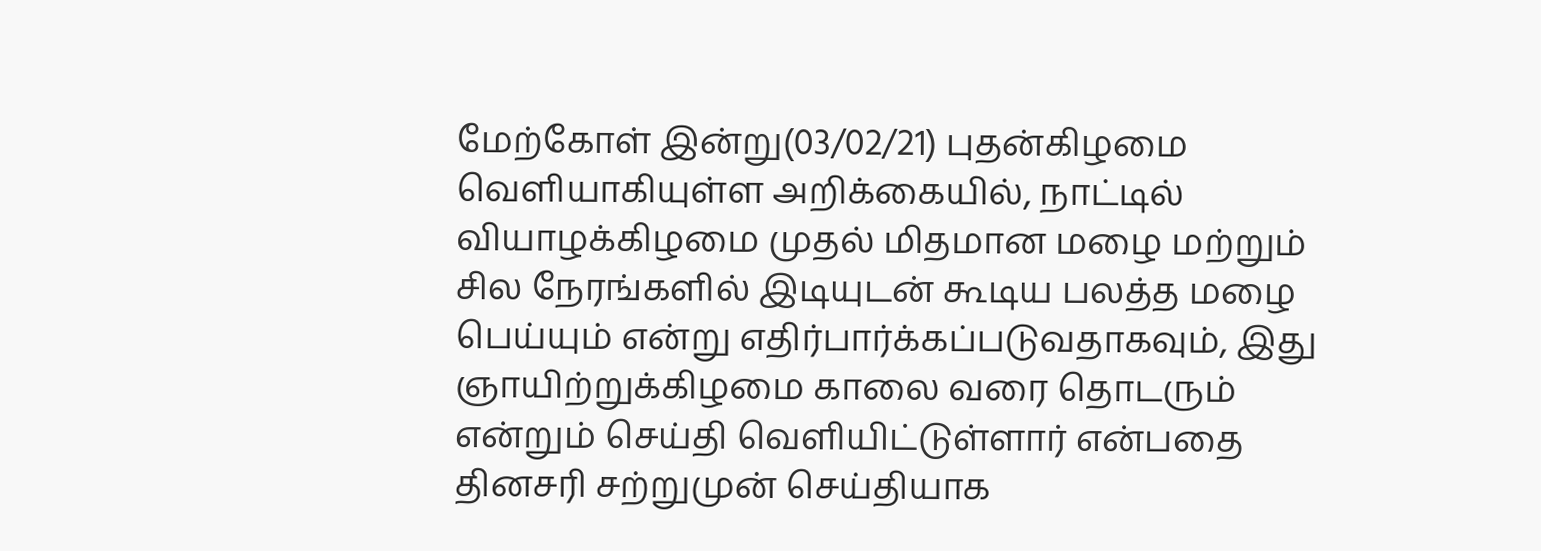மேற்கோள் இன்று(03/02/21) புதன்கிழமை வெளியாகியுள்ள அறிக்கையில், நாட்டில் வியாழக்கிழமை முதல் மிதமான மழை மற்றும் சில நேரங்களில் இடியுடன் கூடிய பலத்த மழை பெய்யும் என்று எதிர்பார்க்கப்படுவதாகவும், இது ஞாயிற்றுக்கிழமை காலை வரை தொடரும் என்றும் செய்தி வெளியிட்டுள்ளார் என்பதை தினசரி சற்றுமுன் செய்தியாக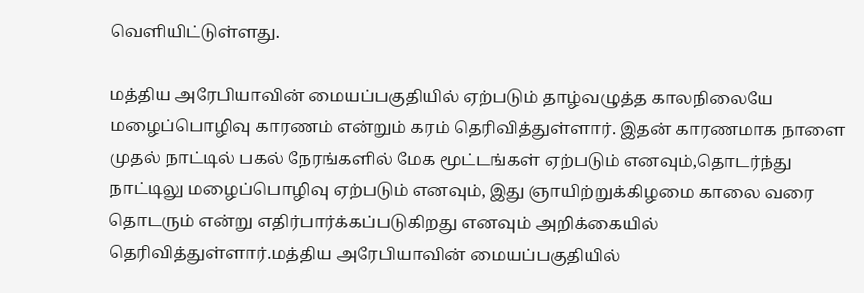வெளியிட்டுள்ளது.

மத்திய அரேபியாவின் மையப்பகுதியில் ஏற்படும் தாழ்வழுத்த காலநிலையே மழைப்பொழிவு காரணம் என்றும் கரம் தெரிவித்துள்ளார். இதன் காரணமாக நாளை முதல் நாட்டில் பகல் நேரங்களில் மேக மூட்டங்கள் ஏற்படும் எனவும்,தொடர்ந்து நாட்டிலு மழைப்பொழிவு ஏற்படும் எனவும், இது ஞாயிற்றுக்கிழமை காலை வரை தொடரும் என்று எதிர்பார்க்கப்படுகிறது எனவும் அறிக்கையில் தெரிவித்துள்ளார்.மத்திய அரேபியாவின் மையப்பகுதியில்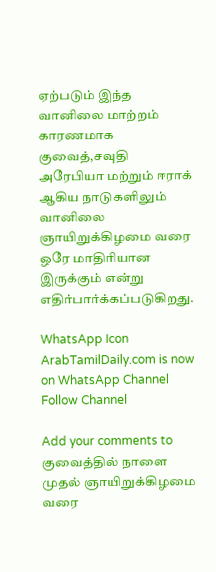ஏற்படும் இந்த வானிலை மாற்றம் காரணமாக குவைத்,சவுதி அரேபியா மற்றும் ஈராக் ஆகிய நாடுகளிலும் வானிலை ஞாயிறுக்கிழமை வரை ஒரே மாதிரியான இருக்கும் என்று எதிர்பார்க்கப்படுகிறது.

WhatsApp Icon ArabTamilDaily.com is now on WhatsApp Channel Follow Channel

Add your comments to குவைத்தில் நாளை முதல் ஞாயிறுக்கிழமை வரை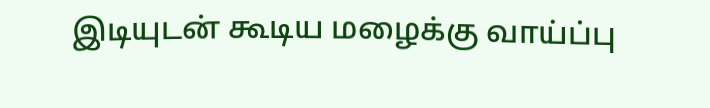இடியுடன் கூடிய மழைக்கு வாய்ப்பு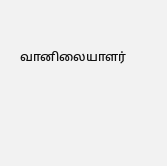வானிலையாளர்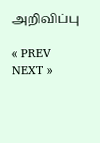அறிவிப்பு

« PREV
NEXT »